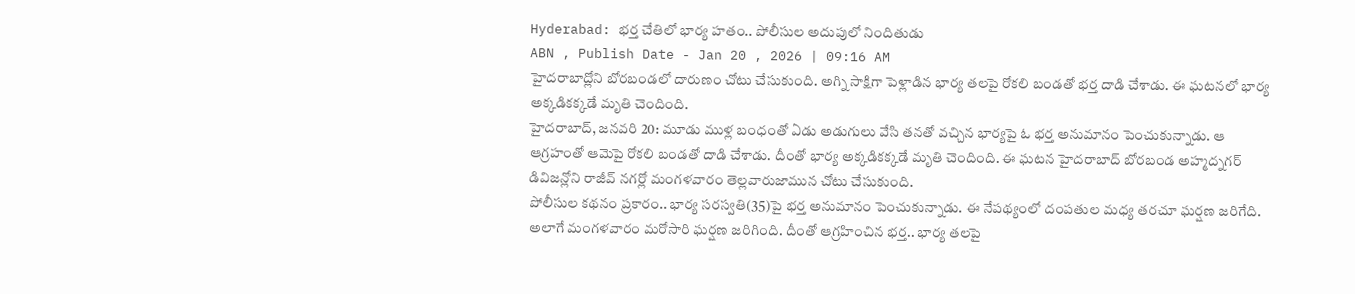Hyderabad: భర్త చేతిలో భార్య హతం.. పోలీసుల అదుపులో నిందితుడు
ABN , Publish Date - Jan 20 , 2026 | 09:16 AM
హైదరాబాద్లోని బోరబండలో దారుణం చోటు చేసుకుంది. అగ్ని సాక్షిగా పెళ్లాడిన భార్య తలపై రోకలి బండతో భర్త దాడి చేశాడు. ఈ ఘటనలో భార్య అక్కడికక్కడే మృతి చెందింది.
హైదరాబాద్, జనవరి 20: మూడు ముళ్ల బంధంతో ఏడు అడుగులు వేసి తనతో వచ్చిన భార్యపై ఓ భర్త అనుమానం పెంచుకున్నాడు. ఆ ఆగ్రహంతో ఆమెపై రోకలి బండతో దాడి చేశాడు. దీంతో భార్య అక్కడికక్కడే మృతి చెందింది. ఈ ఘటన హైదరాబాద్ బోరబండ అహ్మద్నగర్ డివిజన్లోని రాజీవ్ నగర్లో మంగళవారం తెల్లవారుజామున చోటు చేసుకుంది.
పోలీసుల కథనం ప్రకారం.. భార్య సరస్వతి(35)పై భర్త అనుమానం పెంచుకున్నాడు. ఈ నేపథ్యంలో దంపతుల మధ్య తరచూ ఘర్షణ జరిగేది. అలాగే మంగళవారం మరోసారి ఘర్షణ జరిగింది. దీంతో ఆగ్రహించిన భర్త.. భార్య తలపై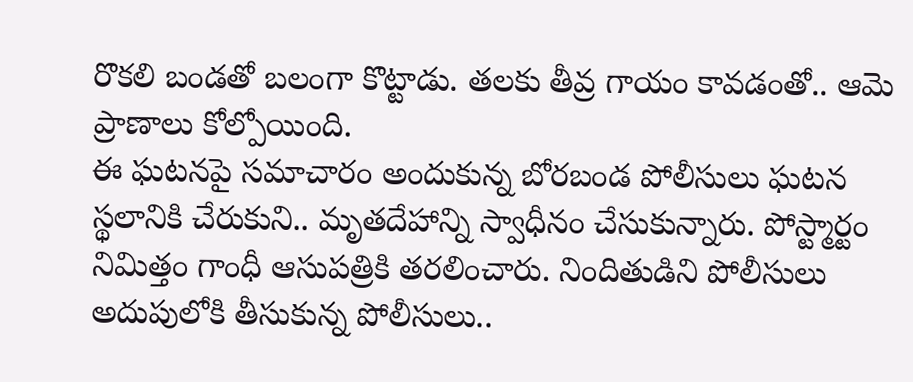రొకలి బండతో బలంగా కొట్టాడు. తలకు తీవ్ర గాయం కావడంతో.. ఆమె ప్రాణాలు కోల్పోయింది.
ఈ ఘటనపై సమాచారం అందుకున్న బోరబండ పోలీసులు ఘటన స్థలానికి చేరుకుని.. మృతదేహాన్ని స్వాధీనం చేసుకున్నారు. పోస్ట్మార్టం నిమిత్తం గాంధీ ఆసుపత్రికి తరలించారు. నిందితుడిని పోలీసులు అదుపులోకి తీసుకున్న పోలీసులు..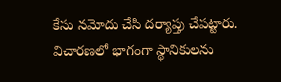కేసు నమోదు చేసి దర్యాప్తు చేపట్టారు. విచారణలో భాగంగా స్థానికులను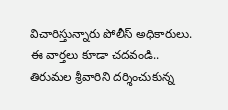విచారిస్తున్నారు పోలీస్ అధికారులు.
ఈ వార్తలు కూడా చదవండి..
తిరుమల శ్రీవారిని దర్శించుకున్న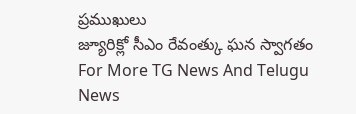ప్రముఖులు
జ్యూరిక్లో సీఎం రేవంత్కు ఘన స్వాగతం
For More TG News And Telugu News